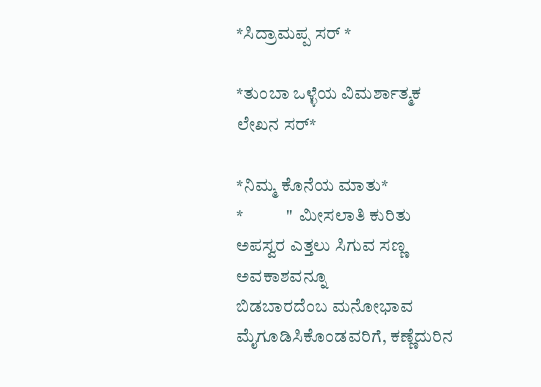*ಸಿದ್ರಾಮಪ್ಪ ಸರ್ *

*ತುಂಬಾ ಒಳ್ಳೆಯ ವಿಮರ್ಶಾತ್ಮಕ ಲೇಖನ ಸರ್*

*ನಿಮ್ಮ ಕೊನೆಯ ಮಾತು*
*            "  ಮೀಸಲಾತಿ ಕುರಿತು ಅಪಸ್ವರ ಎತ್ತಲು ಸಿಗುವ ಸಣ್ಣ ಅವಕಾಶವನ್ನೂ
ಬಿಡಬಾರದೆಂಬ ಮನೋಭಾವ ಮೈಗೂಡಿಸಿಕೊಂಡವರಿಗೆ, ಕಣ್ಣೆದುರಿನ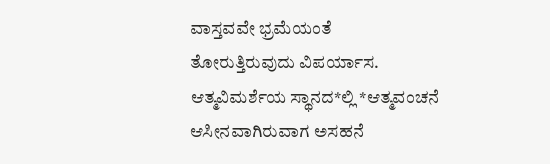ವಾಸ್ತವವೇ ಭ್ರಮೆಯಂತೆ
ತೋರುತ್ತಿರುವುದು ವಿಪರ್ಯಾಸ.        ಆತ್ಮವಿಮರ್ಶೆಯ ಸ್ಥಾನದ*ಲ್ಲಿ *ಆತ್ಮವಂಚನೆ
ಆಸೀನವಾಗಿರುವಾಗ ಅಸಹನೆ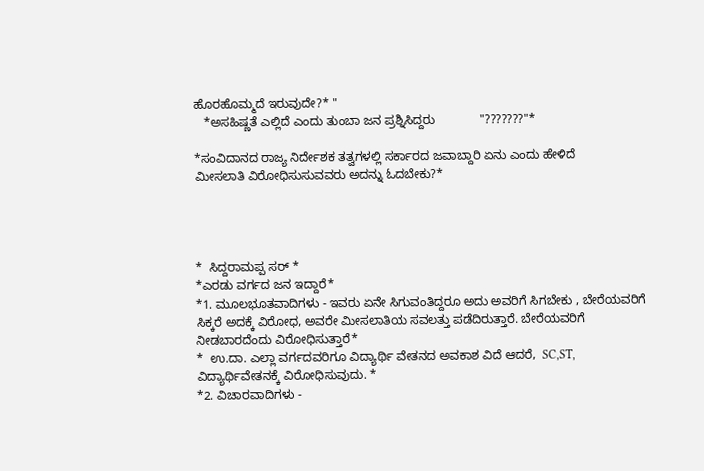ಹೊರಹೊಮ್ಮದೆ ಇರುವುದೇ?* "
   *ಅಸಹಿಷ್ಣತೆ ಎಲ್ಲಿದೆ ಎಂದು ತುಂಬಾ ಜನ ಪ್ರಶ್ನಿಸಿದ್ದರು             "???????"*

*ಸಂವಿದಾನದ ರಾಜ್ಯ ನಿರ್ದೇಶಕ ತತ್ವಗಳಲ್ಲಿ ಸರ್ಕಾರದ ಜವಾಬ್ದಾರಿ ಏನು ಎಂದು ಹೇಳಿದೆ
ಮೀಸಲಾತಿ ವಿರೋಧಿಸುಸುವವರು ಅದನ್ನು ಓದಬೇಕು?*




*  ಸಿದ್ದರಾಮಪ್ಪ ಸರ್ *
*ಎರಡು ವರ್ಗದ ಜನ ಇದ್ದಾರೆ*
*1. ಮೂಲಭೂತವಾದಿಗಳು - ಇವರು ಏನೇ ಸಿಗುವಂತಿದ್ದರೂ ಅದು ಅವರಿಗೆ ಸಿಗಬೇಕು , ಬೇರೆಯವರಿಗೆ
ಸಿಕ್ಕರೆ ಅದಕ್ಕೆ ವಿರೋಧ, ಅವರೇ ಮೀಸಲಾತಿಯ ಸವಲತ್ತು ಪಡೆದಿರುತ್ತಾರೆ. ಬೇರೆಯವರಿಗೆ
ನೀಡಬಾರದೆಂದು ವಿರೋಧಿಸುತ್ತಾರೆ*
*  ಉ.ದಾ. ಎಲ್ಲಾ ವರ್ಗದವರಿಗೂ ವಿದ್ಯಾರ್ಥಿ ವೇತನದ ಅವಕಾಶ ವಿದೆ ಆದರೆ,  SC,ST,
ವಿದ್ಯಾರ್ಥಿವೇತನಕ್ಕೆ ವಿರೋಧಿಸುವುದು. *
*2. ವಿಚಾರವಾದಿಗಳು -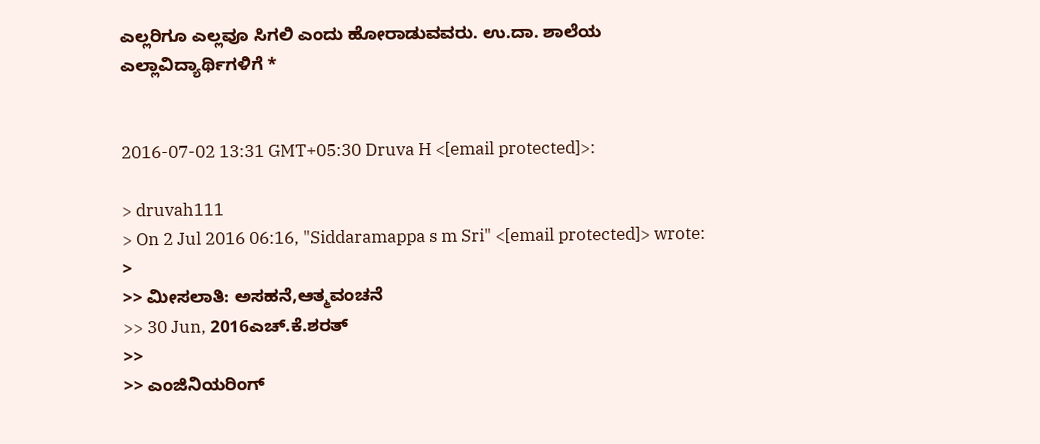ಎಲ್ಲರಿಗೂ ಎಲ್ಲವೂ ಸಿಗಲಿ ಎಂದು ಹೋರಾಡುವವರು. ಉ.ದಾ. ಶಾಲೆಯ
ಎಲ್ಲಾವಿದ್ಯಾರ್ಥಿಗಳಿಗೆ *


2016-07-02 13:31 GMT+05:30 Druva H <[email protected]>:

> druvah111
> On 2 Jul 2016 06:16, "Siddaramappa s m Sri" <[email protected]> wrote:
>
>> ಮೀಸಲಾತಿ: ಅಸಹನೆ,ಆತ್ಮವಂಚನೆ
>> 30 Jun, 2016ಎಚ್‌.ಕೆ.ಶರತ್‌
>>
>> ಎಂಜಿನಿಯರಿಂಗ್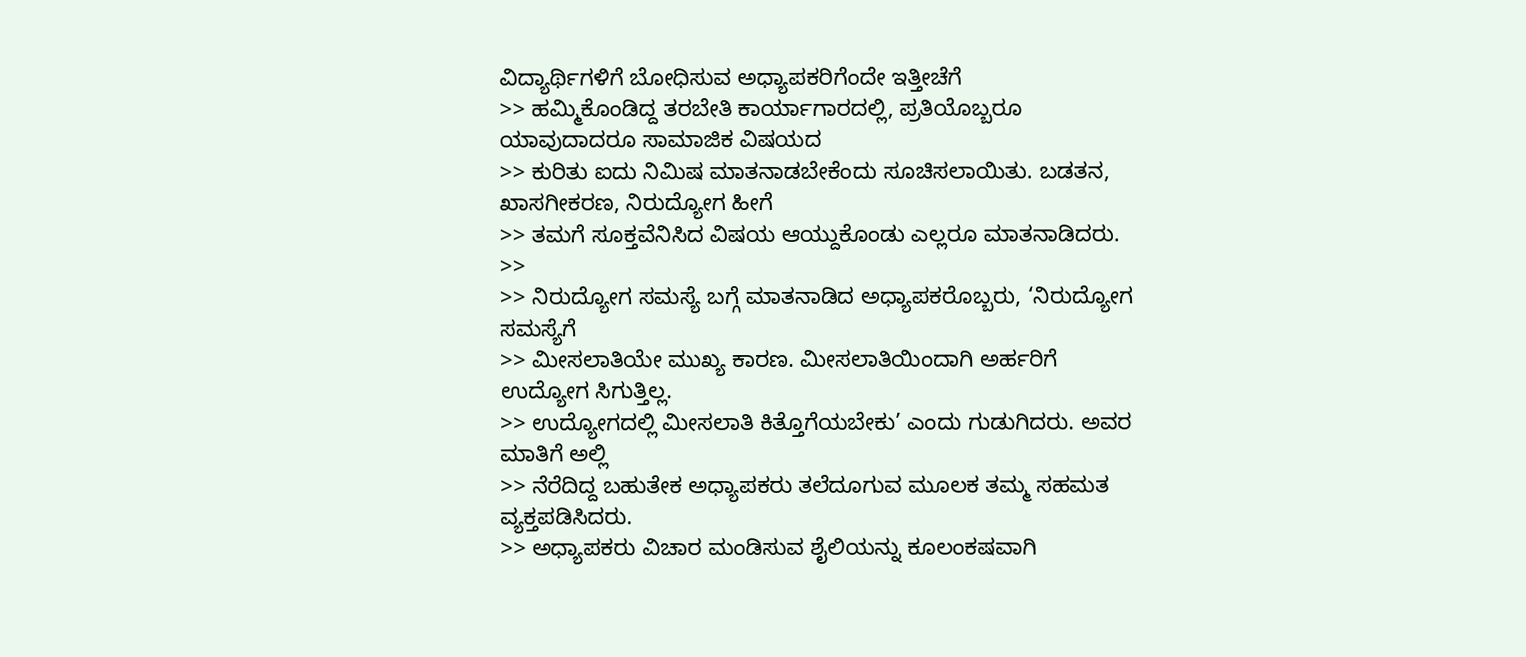ವಿದ್ಯಾರ್ಥಿಗಳಿಗೆ ಬೋಧಿಸುವ ಅಧ್ಯಾಪಕರಿಗೆಂದೇ ಇತ್ತೀಚೆಗೆ
>> ಹಮ್ಮಿಕೊಂಡಿದ್ದ ತರಬೇತಿ ಕಾರ್ಯಾಗಾರದಲ್ಲಿ, ಪ್ರತಿಯೊಬ್ಬರೂ ಯಾವುದಾದರೂ ಸಾಮಾಜಿಕ ವಿಷಯದ
>> ಕುರಿತು ಐದು ನಿಮಿಷ ಮಾತನಾಡಬೇಕೆಂದು ಸೂಚಿಸಲಾಯಿತು. ಬಡತನ, ಖಾಸಗೀಕರಣ, ನಿರುದ್ಯೋಗ ಹೀಗೆ
>> ತಮಗೆ ಸೂಕ್ತವೆನಿಸಿದ ವಿಷಯ ಆಯ್ದುಕೊಂಡು ಎಲ್ಲರೂ ಮಾತನಾಡಿದರು.
>>
>> ನಿರುದ್ಯೋಗ ಸಮಸ್ಯೆ ಬಗ್ಗೆ ಮಾತನಾಡಿದ ಅಧ್ಯಾಪಕರೊಬ್ಬರು, ‘ನಿರುದ್ಯೋಗ ಸಮಸ್ಯೆಗೆ
>> ಮೀಸಲಾತಿಯೇ ಮುಖ್ಯ ಕಾರಣ. ಮೀಸಲಾತಿಯಿಂದಾಗಿ ಅರ್ಹರಿಗೆ ಉದ್ಯೋಗ ಸಿಗುತ್ತಿಲ್ಲ.
>> ಉದ್ಯೋಗದಲ್ಲಿ ಮೀಸಲಾತಿ ಕಿತ್ತೊಗೆಯಬೇಕು’ ಎಂದು ಗುಡುಗಿದರು. ಅವರ ಮಾತಿಗೆ ಅಲ್ಲಿ
>> ನೆರೆದಿದ್ದ ಬಹುತೇಕ ಅಧ್ಯಾಪಕರು ತಲೆದೂಗುವ ಮೂಲಕ ತಮ್ಮ ಸಹಮತ ವ್ಯಕ್ತಪಡಿಸಿದರು.
>> ಅಧ್ಯಾಪಕರು ವಿಚಾರ ಮಂಡಿಸುವ ಶೈಲಿಯನ್ನು ಕೂಲಂಕಷವಾಗಿ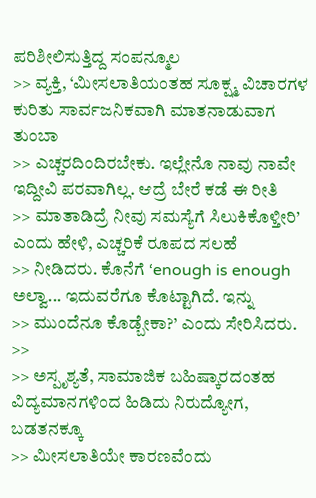ಪರಿಶೀಲಿಸುತ್ತಿದ್ದ ಸಂಪನ್ಮೂಲ
>> ವ್ಯಕ್ತಿ, ‘ಮೀಸಲಾತಿಯಂತಹ ಸೂಕ್ಷ್ಮ ವಿಚಾರಗಳ ಕುರಿತು ಸಾರ್ವಜನಿಕವಾಗಿ ಮಾತನಾಡುವಾಗ ತುಂಬಾ
>> ಎಚ್ಚರದಿಂದಿರಬೇಕು. ಇಲ್ಲೇನೊ ನಾವು ನಾವೇ ಇದ್ದೀವಿ ಪರವಾಗಿಲ್ಲ. ಆದ್ರೆ ಬೇರೆ ಕಡೆ ಈ ರೀತಿ
>> ಮಾತಾಡಿದ್ರೆ ನೀವು ಸಮಸ್ಯೆಗೆ ಸಿಲುಕಿಕೊಳ್ತೀರಿ’ ಎಂದು ಹೇಳಿ, ಎಚ್ಚರಿಕೆ ರೂಪದ ಸಲಹೆ
>> ನೀಡಿದರು. ಕೊನೆಗೆ ‘enough is enough ಅಲ್ವಾ... ಇದುವರೆಗೂ ಕೊಟ್ಟಾಗಿದೆ. ಇನ್ನು
>> ಮುಂದೆನೂ ಕೊಡ್ಬೇಕಾ?’ ಎಂದು ಸೇರಿಸಿದರು.
>>
>> ಅಸ್ಪೃಶ್ಯತೆ, ಸಾಮಾಜಿಕ ಬಹಿಷ್ಕಾರದಂತಹ ವಿದ್ಯಮಾನಗಳಿಂದ ಹಿಡಿದು ನಿರುದ್ಯೋಗ, ಬಡತನಕ್ಕೂ
>> ಮೀಸಲಾತಿಯೇ ಕಾರಣವೆಂದು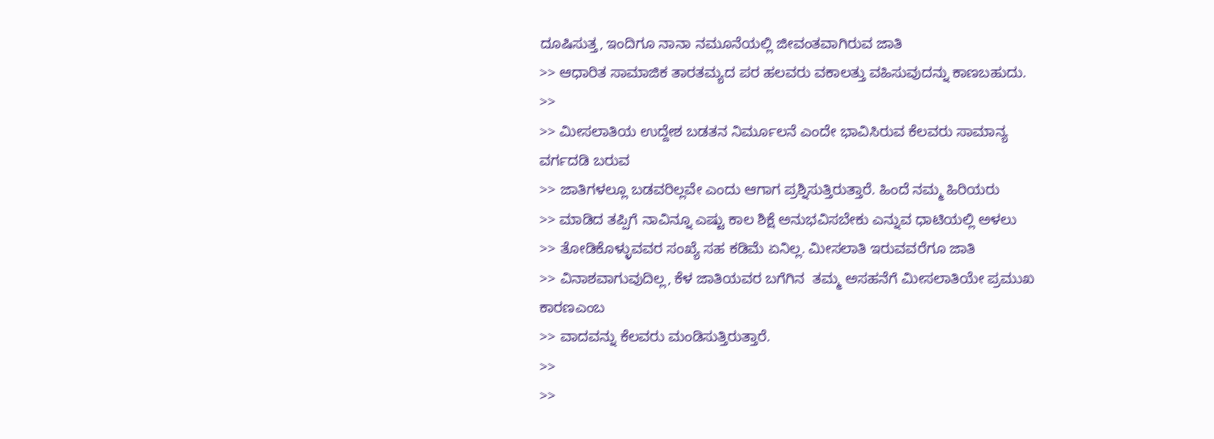ದೂಷಿಸುತ್ತ, ಇಂದಿಗೂ ನಾನಾ ನಮೂನೆಯಲ್ಲಿ ಜೀವಂತವಾಗಿರುವ ಜಾತಿ
>> ಆಧಾರಿತ ಸಾಮಾಜಿಕ ತಾರತಮ್ಯದ ಪರ ಹಲವರು ವಕಾಲತ್ತು ವಹಿಸುವುದನ್ನು ಕಾಣಬಹುದು.
>>
>> ಮೀಸಲಾತಿಯ ಉದ್ದೇಶ ಬಡತನ ನಿರ್ಮೂಲನೆ ಎಂದೇ ಭಾವಿಸಿರುವ ಕೆಲವರು ಸಾಮಾನ್ಯ ವರ್ಗದಡಿ ಬರುವ
>> ಜಾತಿಗಳಲ್ಲೂ ಬಡವರಿಲ್ಲವೇ ಎಂದು ಆಗಾಗ ಪ್ರಶ್ನಿಸುತ್ತಿರುತ್ತಾರೆ. ಹಿಂದೆ ನಮ್ಮ ಹಿರಿಯರು
>> ಮಾಡಿದ ತಪ್ಪಿಗೆ ನಾವಿನ್ನೂ ಎಷ್ಟು ಕಾಲ ಶಿಕ್ಷೆ ಅನುಭವಿಸಬೇಕು ಎನ್ನುವ ಧಾಟಿಯಲ್ಲಿ ಅಳಲು
>> ತೋಡಿಕೊಳ್ಳುವವರ ಸಂಖ್ಯೆ ಸಹ ಕಡಿಮೆ ಏನಿಲ್ಲ. ಮೀಸಲಾತಿ ಇರುವವರೆಗೂ ಜಾತಿ
>> ವಿನಾಶವಾಗುವುದಿಲ್ಲ, ಕೆಳ ಜಾತಿಯವರ ಬಗೆಗಿನ  ತಮ್ಮ ಅಸಹನೆಗೆ ಮೀಸಲಾತಿಯೇ ಪ್ರಮುಖ ಕಾರಣಎಂಬ
>> ವಾದವನ್ನು ಕೆಲವರು ಮಂಡಿಸುತ್ತಿರುತ್ತಾರೆ.
>>
>>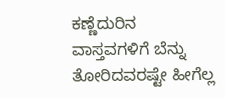ಕಣ್ಣೆದುರಿನ ವಾಸ್ತವಗಳಿಗೆ ಬೆನ್ನು ತೋರಿದವರಷ್ಟೇ ಹೀಗೆಲ್ಲ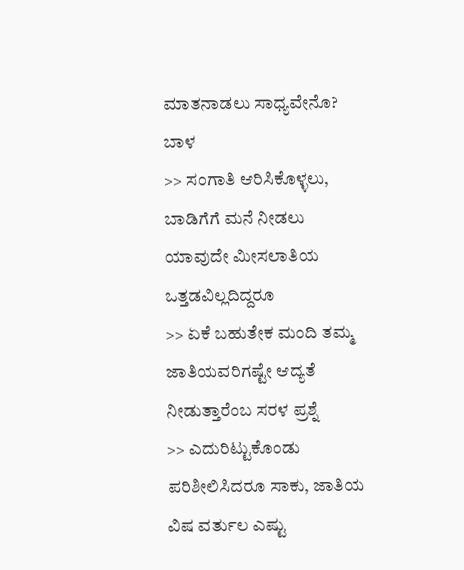ಮಾತನಾಡಲು ಸಾಧ್ಯವೇನೊ? ಬಾಳ
>> ಸಂಗಾತಿ ಆರಿಸಿಕೊಳ್ಳಲು, ಬಾಡಿಗೆಗೆ ಮನೆ ನೀಡಲು ಯಾವುದೇ ಮೀಸಲಾತಿಯ ಒತ್ತಡವಿಲ್ಲದಿದ್ದರೂ
>> ಏಕೆ ಬಹುತೇಕ ಮಂದಿ ತಮ್ಮ ಜಾತಿಯವರಿಗಷ್ಟೇ ಆದ್ಯತೆ ನೀಡುತ್ತಾರೆಂಬ ಸರಳ ಪ್ರಶ್ನೆ
>> ಎದುರಿಟ್ಟುಕೊಂಡು ಪರಿಶೀಲಿಸಿದರೂ ಸಾಕು, ಜಾತಿಯ ವಿಷ ವರ್ತುಲ ಎಷ್ಟು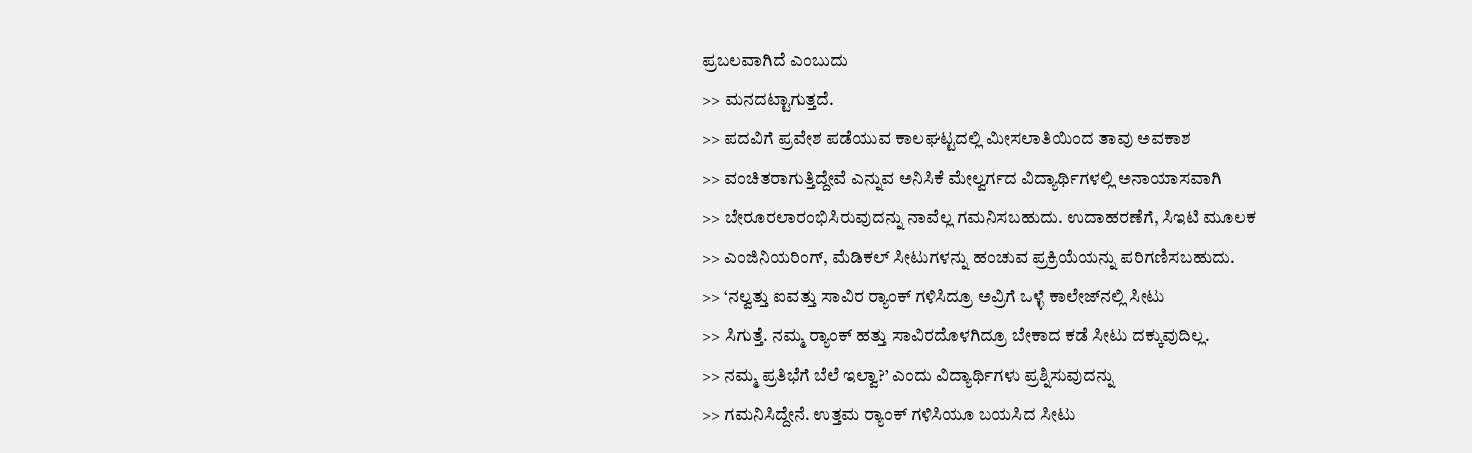ಪ್ರಬಲವಾಗಿದೆ ಎಂಬುದು
>> ಮನದಟ್ಟಾಗುತ್ತದೆ.
>> ಪದವಿಗೆ ಪ್ರವೇಶ ಪಡೆಯುವ ಕಾಲಘಟ್ಟದಲ್ಲಿ ಮೀಸಲಾತಿಯಿಂದ ತಾವು ಅವಕಾಶ
>> ವಂಚಿತರಾಗುತ್ತಿದ್ದೇವೆ ಎನ್ನುವ ಅನಿಸಿಕೆ ಮೇಲ್ವರ್ಗದ ವಿದ್ಯಾರ್ಥಿಗಳಲ್ಲಿ ಅನಾಯಾಸವಾಗಿ
>> ಬೇರೂರಲಾರಂಭಿಸಿರುವುದನ್ನು ನಾವೆಲ್ಲ ಗಮನಿಸಬಹುದು. ಉದಾಹರಣೆಗೆ, ಸಿಇಟಿ ಮೂಲಕ
>> ಎಂಜಿನಿಯರಿಂಗ್, ಮೆಡಿಕಲ್ ಸೀಟುಗಳನ್ನು ಹಂಚುವ ಪ್ರಕ್ರಿಯೆಯನ್ನು ಪರಿಗಣಿಸಬಹುದು.
>> ‘ನಲ್ವತ್ತು ಐವತ್ತು ಸಾವಿರ ರ್‍ಯಾಂಕ್ ಗಳಿಸಿದ್ರೂ ಅವ್ರಿಗೆ ಒಳ್ಳೆ ಕಾಲೇಜ್‌ನಲ್ಲಿ ಸೀಟು
>> ಸಿಗುತ್ತೆ. ನಮ್ಮ ರ್‍ಯಾಂಕ್ ಹತ್ತು ಸಾವಿರದೊಳಗಿದ್ರೂ ಬೇಕಾದ ಕಡೆ ಸೀಟು ದಕ್ಕುವುದಿಲ್ಲ.
>> ನಮ್ಮ ಪ್ರತಿಭೆಗೆ ಬೆಲೆ ಇಲ್ವಾ?’ ಎಂದು ವಿದ್ಯಾರ್ಥಿಗಳು ಪ್ರಶ್ನಿಸುವುದನ್ನು
>> ಗಮನಿಸಿದ್ದೇನೆ. ಉತ್ತಮ ರ್‍ಯಾಂಕ್‌ ಗಳಿಸಿಯೂ ಬಯಸಿದ ಸೀಟು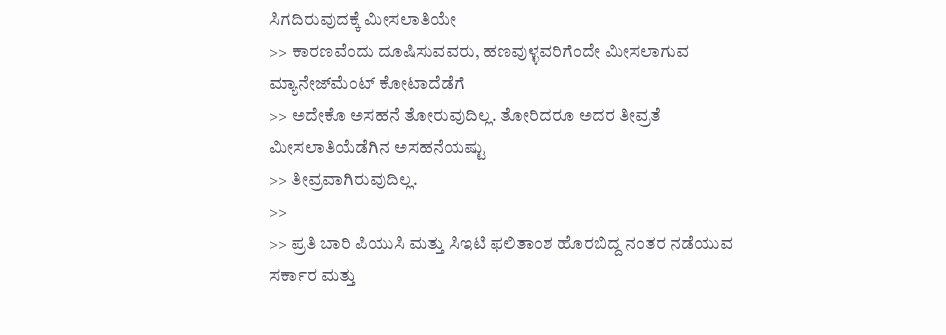ಸಿಗದಿರುವುದಕ್ಕೆ ಮೀಸಲಾತಿಯೇ
>> ಕಾರಣವೆಂದು ದೂಷಿಸುವವರು, ಹಣವುಳ್ಳವರಿಗೆಂದೇ ಮೀಸಲಾಗುವ ಮ್ಯಾನೇಜ್‌ಮೆಂಟ್ ಕೋಟಾದೆಡೆಗೆ
>> ಅದೇಕೊ ಅಸಹನೆ ತೋರುವುದಿಲ್ಲ. ತೋರಿದರೂ ಅದರ ತೀವ್ರತೆ ಮೀಸಲಾತಿಯೆಡೆಗಿನ ಅಸಹನೆಯಷ್ಟು
>> ತೀವ್ರವಾಗಿರುವುದಿಲ್ಲ.
>>
>> ಪ್ರತಿ ಬಾರಿ ಪಿಯುಸಿ ಮತ್ತು ಸಿಇಟಿ ಫಲಿತಾಂಶ ಹೊರಬಿದ್ದ ನಂತರ ನಡೆಯುವ ಸರ್ಕಾರ ಮತ್ತು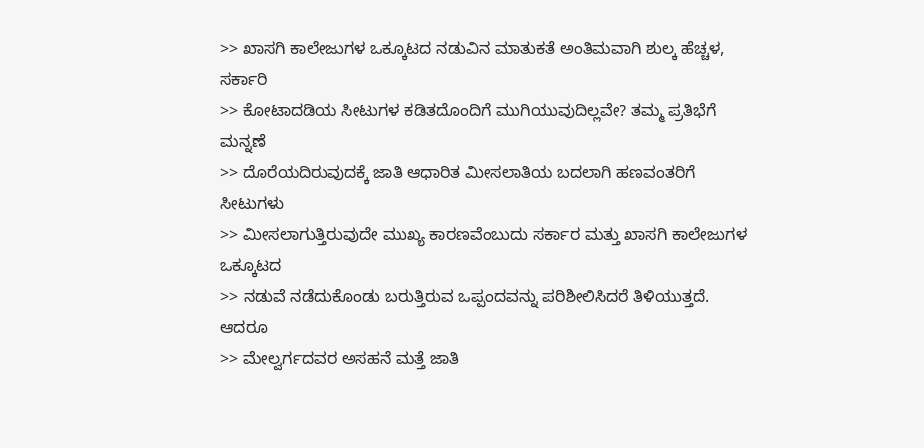>> ಖಾಸಗಿ ಕಾಲೇಜುಗಳ ಒಕ್ಕೂಟದ ನಡುವಿನ ಮಾತುಕತೆ ಅಂತಿಮವಾಗಿ ಶುಲ್ಕ ಹೆಚ್ಚಳ, ಸರ್ಕಾರಿ
>> ಕೋಟಾದಡಿಯ ಸೀಟುಗಳ ಕಡಿತದೊಂದಿಗೆ ಮುಗಿಯುವುದಿಲ್ಲವೇ? ತಮ್ಮ ಪ್ರತಿಭೆಗೆ ಮನ್ನಣೆ
>> ದೊರೆಯದಿರುವುದಕ್ಕೆ ಜಾತಿ ಆಧಾರಿತ ಮೀಸಲಾತಿಯ ಬದಲಾಗಿ ಹಣವಂತರಿಗೆ ಸೀಟುಗಳು
>> ಮೀಸಲಾಗುತ್ತಿರುವುದೇ ಮುಖ್ಯ ಕಾರಣವೆಂಬುದು ಸರ್ಕಾರ ಮತ್ತು ಖಾಸಗಿ ಕಾಲೇಜುಗಳ ಒಕ್ಕೂಟದ
>> ನಡುವೆ ನಡೆದುಕೊಂಡು ಬರುತ್ತಿರುವ ಒಪ್ಪಂದವನ್ನು ಪರಿಶೀಲಿಸಿದರೆ ತಿಳಿಯುತ್ತದೆ. ಆದರೂ
>> ಮೇಲ್ವರ್ಗದವರ ಅಸಹನೆ ಮತ್ತೆ ಜಾತಿ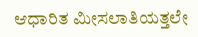ಆಧಾರಿತ ಮೀಸಲಾತಿಯತ್ತಲೇ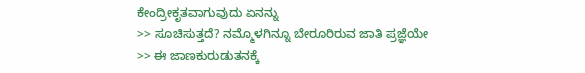ಕೇಂದ್ರೀಕೃತವಾಗುವುದು ಏನನ್ನು
>> ಸೂಚಿಸುತ್ತದೆ? ನಮ್ಮೊಳಗಿನ್ನೂ ಬೇರೂರಿರುವ ಜಾತಿ ಪ್ರಜ್ಞೆಯೇ
>> ಈ ಜಾಣಕುರುಡುತನಕ್ಕೆ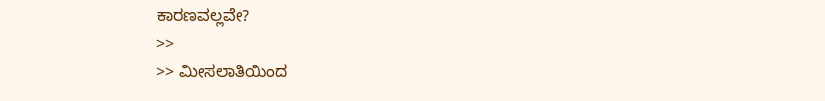ಕಾರಣವಲ್ಲವೇ?
>>
>> ಮೀಸಲಾತಿಯಿಂದ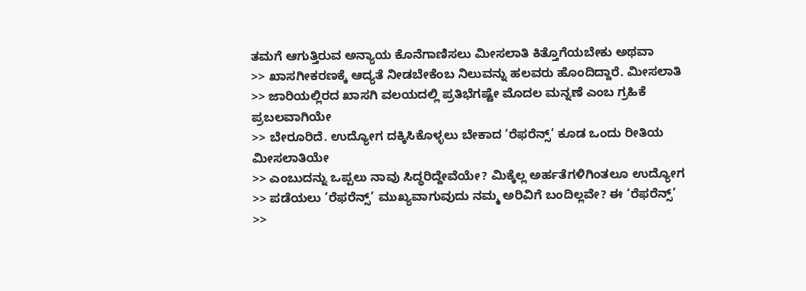ತಮಗೆ ಆಗುತ್ತಿರುವ ಅನ್ಯಾಯ ಕೊನೆಗಾಣಿಸಲು ಮೀಸಲಾತಿ ಕಿತ್ತೊಗೆಯಬೇಕು ಅಥವಾ
>> ಖಾಸಗೀಕರಣಕ್ಕೆ ಆದ್ಯತೆ ನೀಡಬೇಕೆಂಬ ನಿಲುವನ್ನು ಹಲವರು ಹೊಂದಿದ್ದಾರೆ. ಮೀಸಲಾತಿ
>> ಜಾರಿಯಲ್ಲಿರದ ಖಾಸಗಿ ವಲಯದಲ್ಲಿ ಪ್ರತಿಭೆಗಷ್ಟೇ ಮೊದಲ ಮನ್ನಣೆ ಎಂಬ ಗ್ರಹಿಕೆ ಪ್ರಬಲವಾಗಿಯೇ
>> ಬೇರೂರಿದೆ. ಉದ್ಯೋಗ ದಕ್ಕಿಸಿಕೊಳ್ಳಲು ಬೇಕಾದ ‘ರೆಫರೆನ್ಸ್’ ಕೂಡ ಒಂದು ರೀತಿಯ ಮೀಸಲಾತಿಯೇ
>> ಎಂಬುದನ್ನು ಒಪ್ಪಲು ನಾವು ಸಿದ್ಧರಿದ್ದೇವೆಯೇ? ಮಿಕ್ಕೆಲ್ಲ ಅರ್ಹತೆಗಳಿಗಿಂತಲೂ ಉದ್ಯೋಗ
>> ಪಡೆಯಲು ‘ರೆಫರೆನ್ಸ್’ ಮುಖ್ಯವಾಗುವುದು ನಮ್ಮ ಅರಿವಿಗೆ ಬಂದಿಲ್ಲವೇ? ಈ ‘ರೆಫರೆನ್ಸ್’
>>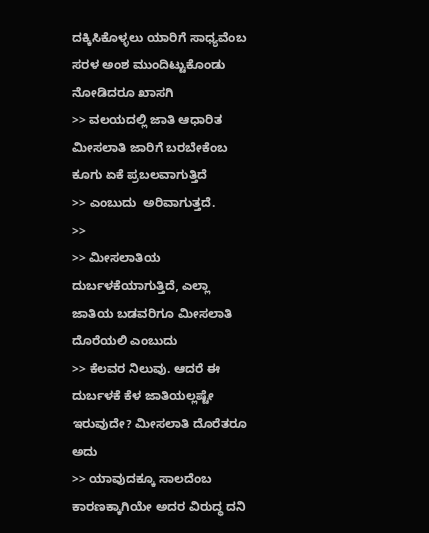ದಕ್ಕಿಸಿಕೊಳ್ಳಲು ಯಾರಿಗೆ ಸಾಧ್ಯವೆಂಬ ಸರಳ ಅಂಶ ಮುಂದಿಟ್ಟುಕೊಂಡು ನೋಡಿದರೂ ಖಾಸಗಿ
>> ವಲಯದಲ್ಲಿ ಜಾತಿ ಆಧಾರಿತ ಮೀಸಲಾತಿ ಜಾರಿಗೆ ಬರಬೇಕೆಂಬ ಕೂಗು ಏಕೆ ಪ್ರಬಲವಾಗುತ್ತಿದೆ
>> ಎಂಬುದು  ಅರಿವಾಗುತ್ತದೆ.
>>
>> ಮೀಸಲಾತಿಯ ದುರ್ಬಳಕೆಯಾಗುತ್ತಿದೆ, ಎಲ್ಲಾ ಜಾತಿಯ ಬಡವರಿಗೂ ಮೀಸಲಾತಿ ದೊರೆಯಲಿ ಎಂಬುದು
>> ಕೆಲವರ ನಿಲುವು. ಆದರೆ ಈ ದುರ್ಬಳಕೆ ಕೆಳ ಜಾತಿಯಲ್ಲಷ್ಟೇ ಇರುವುದೇ? ಮೀಸಲಾತಿ ದೊರೆತರೂ ಅದು
>> ಯಾವುದಕ್ಕೂ ಸಾಲದೆಂಬ ಕಾರಣಕ್ಕಾಗಿಯೇ ಅದರ ವಿರುದ್ಧ ದನಿ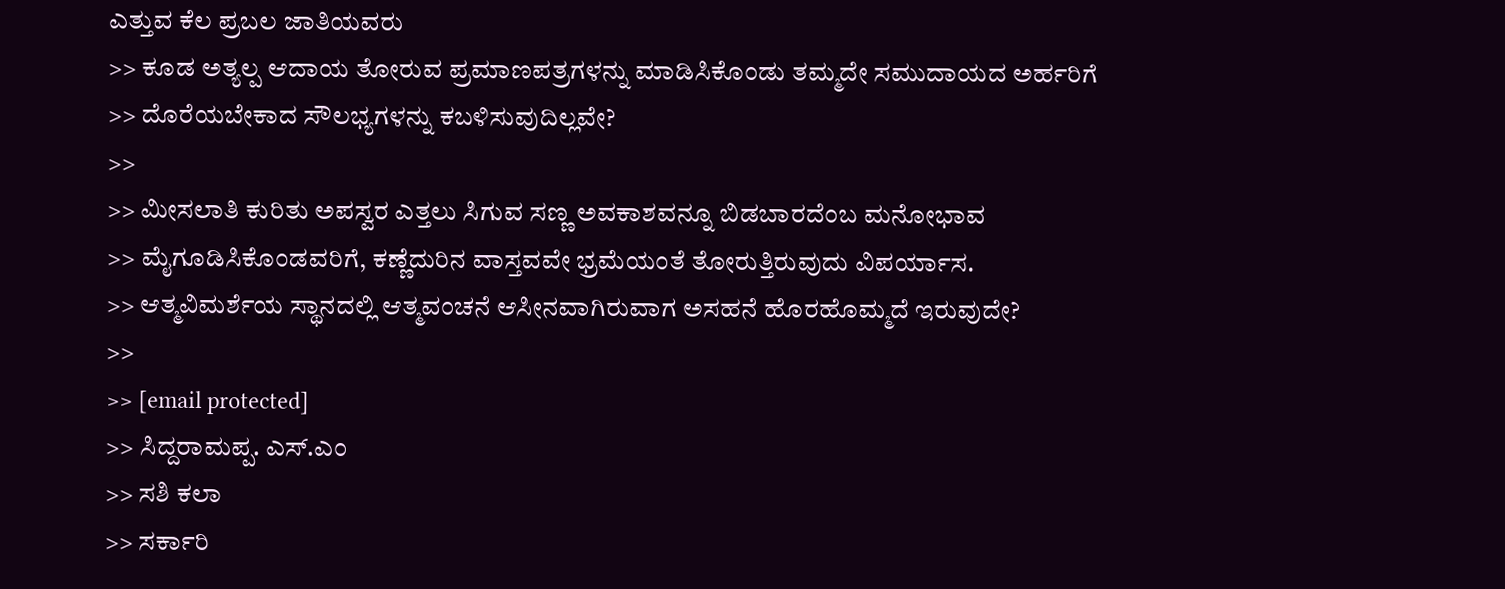ಎತ್ತುವ ಕೆಲ ಪ್ರಬಲ ಜಾತಿಯವರು
>> ಕೂಡ ಅತ್ಯಲ್ಪ ಆದಾಯ ತೋರುವ ಪ್ರಮಾಣಪತ್ರಗಳನ್ನು ಮಾಡಿಸಿಕೊಂಡು ತಮ್ಮದೇ ಸಮುದಾಯದ ಅರ್ಹರಿಗೆ
>> ದೊರೆಯಬೇಕಾದ ಸೌಲಭ್ಯಗಳನ್ನು ಕಬಳಿಸುವುದಿಲ್ಲವೇ?
>>
>> ಮೀಸಲಾತಿ ಕುರಿತು ಅಪಸ್ವರ ಎತ್ತಲು ಸಿಗುವ ಸಣ್ಣ ಅವಕಾಶವನ್ನೂ ಬಿಡಬಾರದೆಂಬ ಮನೋಭಾವ
>> ಮೈಗೂಡಿಸಿಕೊಂಡವರಿಗೆ, ಕಣ್ಣೆದುರಿನ ವಾಸ್ತವವೇ ಭ್ರಮೆಯಂತೆ ತೋರುತ್ತಿರುವುದು ವಿಪರ್ಯಾಸ.
>> ಆತ್ಮವಿಮರ್ಶೆಯ ಸ್ಥಾನದಲ್ಲಿ ಆತ್ಮವಂಚನೆ ಆಸೀನವಾಗಿರುವಾಗ ಅಸಹನೆ ಹೊರಹೊಮ್ಮದೆ ಇರುವುದೇ?
>>
>> [email protected]
>> ಸಿದ್ದರಾಮಪ್ಪ. ಎಸ್.ಎಂ
>> ಸಶಿ ಕಲಾ
>> ಸರ್ಕಾರಿ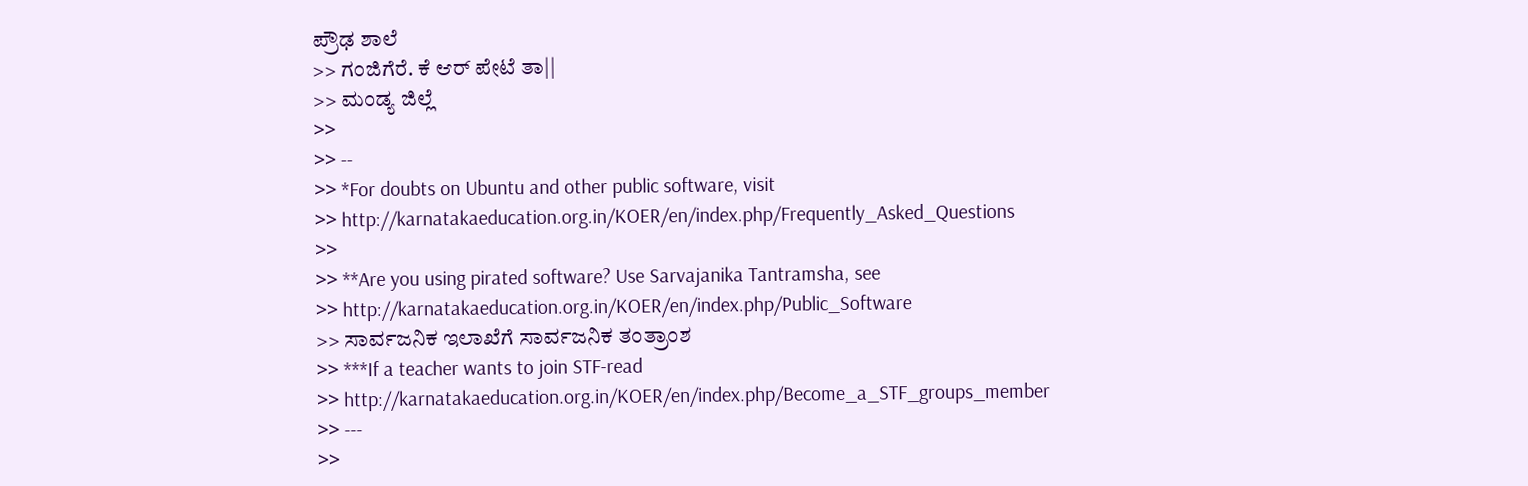ಪ್ರೌಢ ಶಾಲೆ
>> ಗಂಜಿಗೆರೆ. ಕೆ ಆರ್ ಪೇಟೆ ತಾ||
>> ಮಂಡ್ಯ ಜಿಲ್ಲೆ
>>
>> --
>> *For doubts on Ubuntu and other public software, visit
>> http://karnatakaeducation.org.in/KOER/en/index.php/Frequently_Asked_Questions
>>
>> **Are you using pirated software? Use Sarvajanika Tantramsha, see
>> http://karnatakaeducation.org.in/KOER/en/index.php/Public_Software
>> ಸಾರ್ವಜನಿಕ ಇಲಾಖೆಗೆ ಸಾರ್ವಜನಿಕ ತಂತ್ರಾಂಶ
>> ***If a teacher wants to join STF-read
>> http://karnatakaeducation.org.in/KOER/en/index.php/Become_a_STF_groups_member
>> ---
>>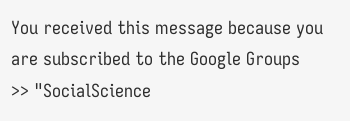You received this message because you are subscribed to the Google Groups
>> "SocialScience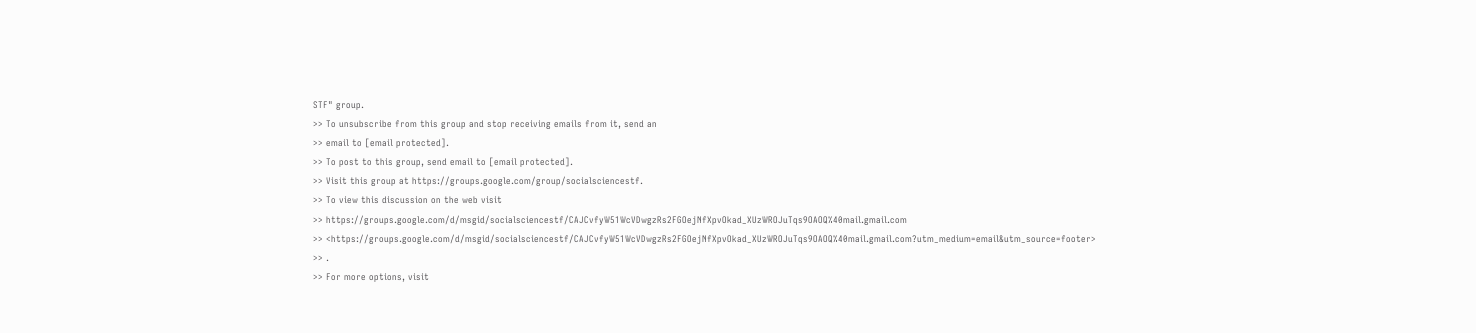STF" group.
>> To unsubscribe from this group and stop receiving emails from it, send an
>> email to [email protected].
>> To post to this group, send email to [email protected].
>> Visit this group at https://groups.google.com/group/socialsciencestf.
>> To view this discussion on the web visit
>> https://groups.google.com/d/msgid/socialsciencestf/CAJCvfyW51WcVDwgzRs2FGOejNfXpvOkad_XUzWROJuTqs9OAOQ%40mail.gmail.com
>> <https://groups.google.com/d/msgid/socialsciencestf/CAJCvfyW51WcVDwgzRs2FGOejNfXpvOkad_XUzWROJuTqs9OAOQ%40mail.gmail.com?utm_medium=email&utm_source=footer>
>> .
>> For more options, visit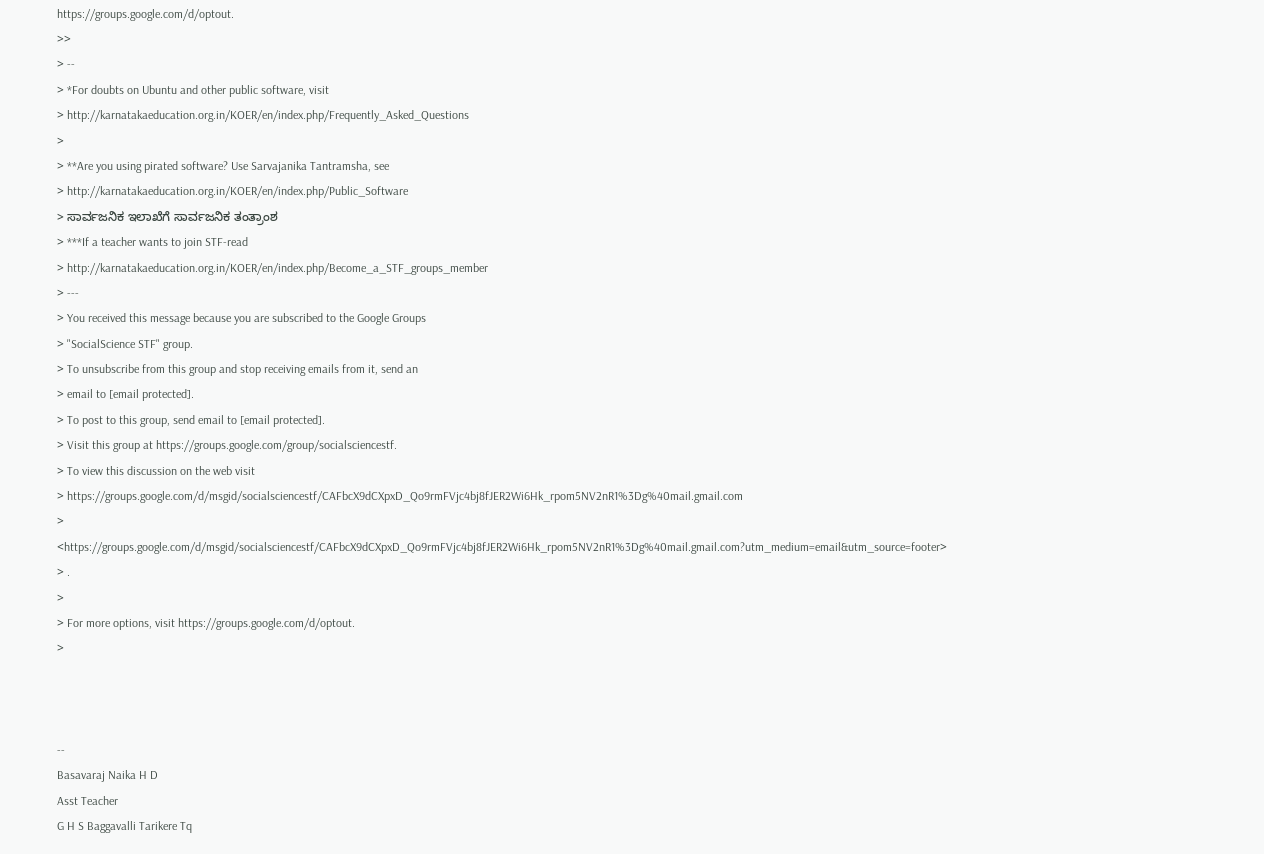https://groups.google.com/d/optout.
>>
> --
> *For doubts on Ubuntu and other public software, visit
> http://karnatakaeducation.org.in/KOER/en/index.php/Frequently_Asked_Questions
>
> **Are you using pirated software? Use Sarvajanika Tantramsha, see
> http://karnatakaeducation.org.in/KOER/en/index.php/Public_Software
> ಸಾರ್ವಜನಿಕ ಇಲಾಖೆಗೆ ಸಾರ್ವಜನಿಕ ತಂತ್ರಾಂಶ
> ***If a teacher wants to join STF-read
> http://karnatakaeducation.org.in/KOER/en/index.php/Become_a_STF_groups_member
> ---
> You received this message because you are subscribed to the Google Groups
> "SocialScience STF" group.
> To unsubscribe from this group and stop receiving emails from it, send an
> email to [email protected].
> To post to this group, send email to [email protected].
> Visit this group at https://groups.google.com/group/socialsciencestf.
> To view this discussion on the web visit
> https://groups.google.com/d/msgid/socialsciencestf/CAFbcX9dCXpxD_Qo9rmFVjc4bj8fJER2Wi6Hk_rpom5NV2nR1%3Dg%40mail.gmail.com
> <https://groups.google.com/d/msgid/socialsciencestf/CAFbcX9dCXpxD_Qo9rmFVjc4bj8fJER2Wi6Hk_rpom5NV2nR1%3Dg%40mail.gmail.com?utm_medium=email&utm_source=footer>
> .
>
> For more options, visit https://groups.google.com/d/optout.
>



--
Basavaraj Naika H D
Asst Teacher
G H S Baggavalli Tarikere Tq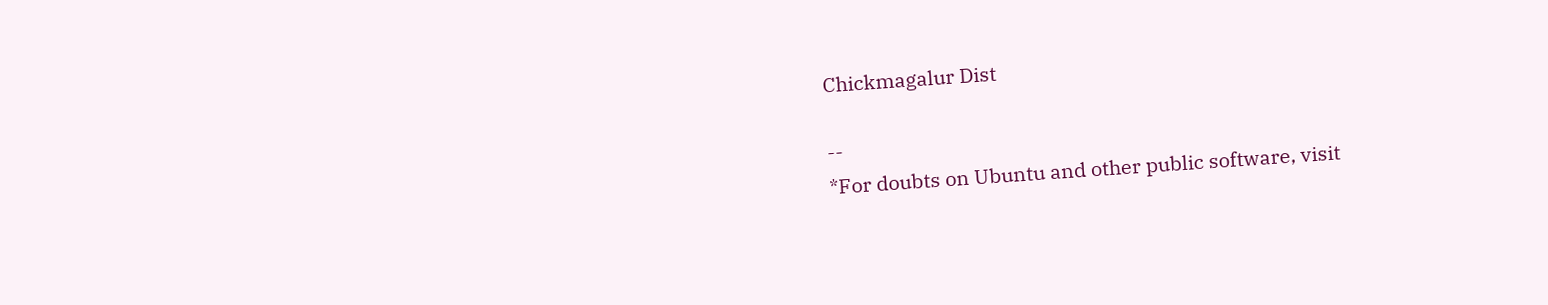Chickmagalur Dist

--
*For doubts on Ubuntu and other public software, visit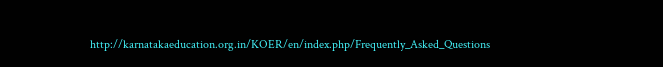http://karnatakaeducation.org.in/KOER/en/index.php/Frequently_Asked_Questions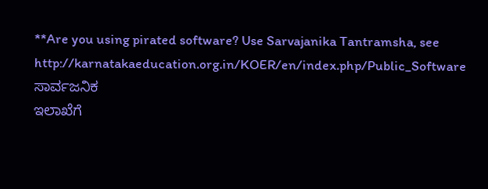**Are you using pirated software? Use Sarvajanika Tantramsha, see
http://karnatakaeducation.org.in/KOER/en/index.php/Public_Software ಸಾರ್ವಜನಿಕ
ಇಲಾಖೆಗೆ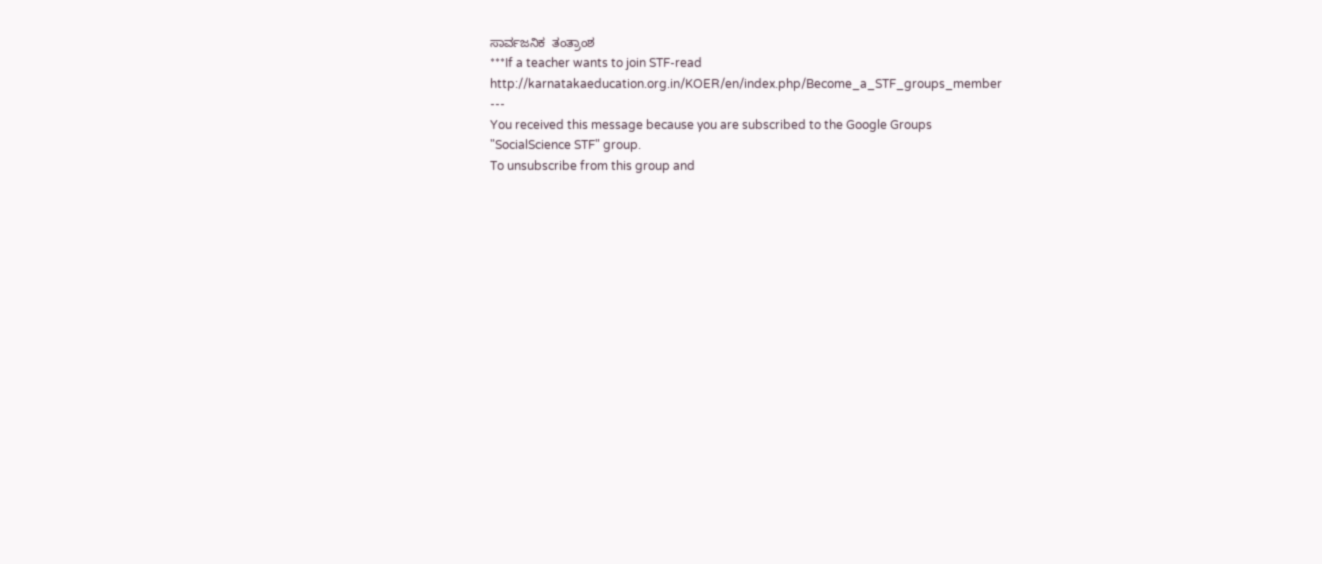ಸಾರ್ವಜನಿಕ  ತಂತ್ರಾಂಶ
***If a teacher wants to join STF-read
http://karnatakaeducation.org.in/KOER/en/index.php/Become_a_STF_groups_member
---
You received this message because you are subscribed to the Google Groups
"SocialScience STF" group.
To unsubscribe from this group and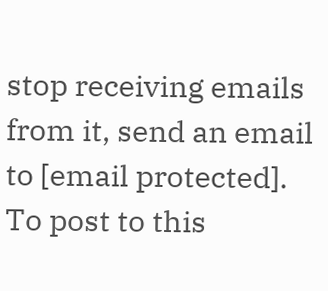stop receiving emails from it, send an email
to [email protected].
To post to this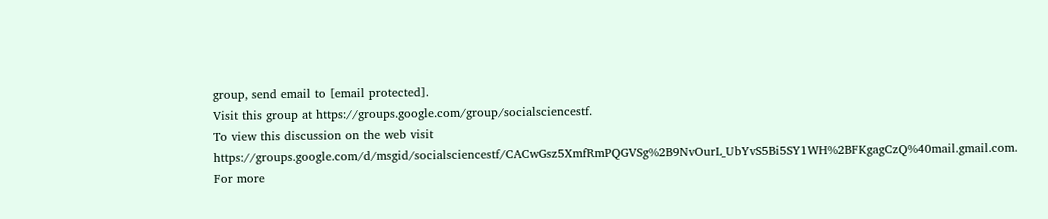group, send email to [email protected].
Visit this group at https://groups.google.com/group/socialsciencestf.
To view this discussion on the web visit
https://groups.google.com/d/msgid/socialsciencestf/CACwGsz5XmfRmPQGVSg%2B9NvOurL_UbYvS5Bi5SY1WH%2BFKgagCzQ%40mail.gmail.com.
For more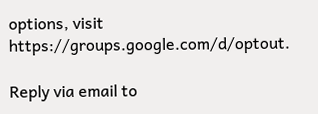options, visit https://groups.google.com/d/optout.

Reply via email to